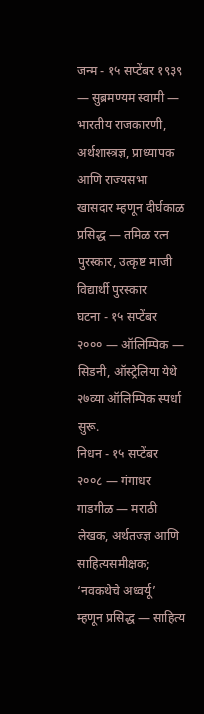जन्म - १५ सप्टेंबर १९३९ — सुब्रमण्यम स्वामी — भारतीय राजकारणी, अर्थशास्त्रज्ञ, प्राध्यापक आणि राज्यसभा खासदार म्हणून दीर्घकाळ प्रसिद्ध — तमिळ रत्न पुरस्कार, उत्कृष्ट माजी विद्यार्थी पुरस्कार
घटना - १५ सप्टेंबर २००० — ऑलिम्पिक — सिडनी, ऑस्ट्रेलिया येथे २७व्या ऑलिम्पिक स्पर्धा सुरू.
निधन - १५ सप्टेंबर २००८ — गंगाधर गाडगीळ — मराठी लेखक, अर्थतज्ज्ञ आणि साहित्यसमीक्षक; ‘नवकथेचे अध्वर्यू’ म्हणून प्रसिद्ध — साहित्य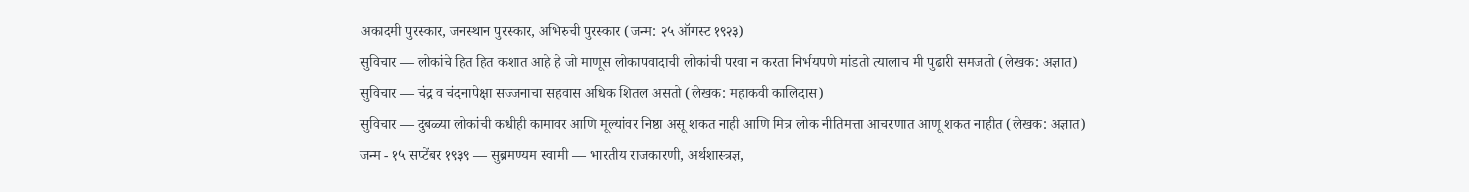अकादमी पुरस्कार, जनस्थान पुरस्कार, अभिरुची पुरस्कार (जन्म: २५ ऑगस्ट १९२३)
सुविचार — लोकांचे हित हित कशात आहे हे जो माणूस लोकापवादाची लोकांची परवा न करता निर्भयपणे मांडतो त्यालाच मी पुढारी समजतो (लेखक: अज्ञात)
सुविचार — चंद्र व चंदनापेक्षा सज्जनाचा सहवास अधिक शितल असतो (लेखक: महाकवी कालिदास)
सुविचार — दुबळ्या लोकांची कधीही कामावर आणि मूल्यांवर निष्ठा असू शकत नाही आणि मित्र लोक नीतिमत्ता आचरणात आणू शकत नाहीत (लेखक: अज्ञात)
जन्म - १५ सप्टेंबर १९३९ — सुब्रमण्यम स्वामी — भारतीय राजकारणी, अर्थशास्त्रज्ञ,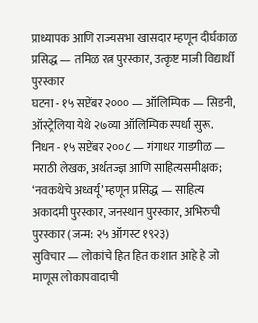प्राध्यापक आणि राज्यसभा खासदार म्हणून दीर्घकाळ प्रसिद्ध — तमिळ रत्न पुरस्कार, उत्कृष्ट माजी विद्यार्थी पुरस्कार
घटना - १५ सप्टेंबर २००० — ऑलिम्पिक — सिडनी, ऑस्ट्रेलिया येथे २७व्या ऑलिम्पिक स्पर्धा सुरू.
निधन - १५ सप्टेंबर २००८ — गंगाधर गाडगीळ — मराठी लेखक, अर्थतज्ज्ञ आणि साहित्यसमीक्षक; ‘नवकथेचे अध्वर्यू’ म्हणून प्रसिद्ध — साहित्य अकादमी पुरस्कार, जनस्थान पुरस्कार, अभिरुची पुरस्कार (जन्म: २५ ऑगस्ट १९२३)
सुविचार — लोकांचे हित हित कशात आहे हे जो माणूस लोकापवादाची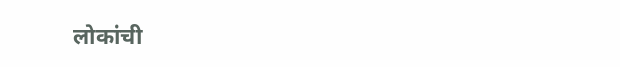लोकांची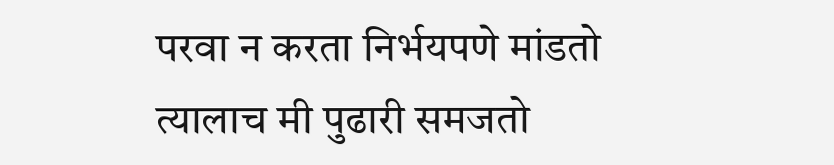परवा न करता निर्भयपणे मांडतो त्यालाच मी पुढारी समजतो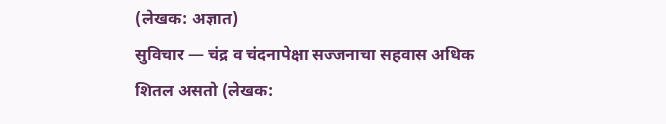(लेखक: अज्ञात)
सुविचार — चंद्र व चंदनापेक्षा सज्जनाचा सहवास अधिक शितल असतो (लेखक: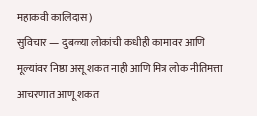महाकवी कालिदास)
सुविचार — दुबळ्या लोकांची कधीही कामावर आणि मूल्यांवर निष्ठा असू शकत नाही आणि मित्र लोक नीतिमत्ता आचरणात आणू शकत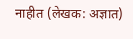नाहीत (लेखक: अज्ञात)